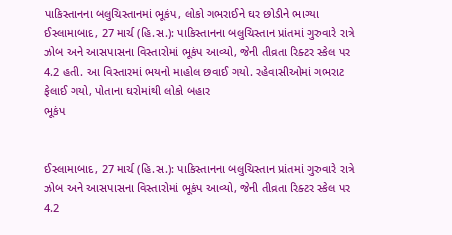પાકિસ્તાનના બલુચિસ્તાનમાં ભૂકંપ, લોકો ગભરાઈને ઘર છોડીને ભાગ્યા
ઈસ્લામાબાદ, 27 માર્ચ (હિ.સ.): પાકિસ્તાનના બલુચિસ્તાન પ્રાંતમાં ગુરુવારે રાત્રે ઝોબ અને આસપાસના વિસ્તારોમાં ભૂકંપ આવ્યો, જેની તીવ્રતા રિક્ટર સ્કેલ પર 4.2 હતી. આ વિસ્તારમાં ભયનો માહોલ છવાઈ ગયો. રહેવાસીઓમાં ગભરાટ ફેલાઈ ગયો, પોતાના ઘરોમાંથી લોકો બહાર
ભૂકંપ


ઈસ્લામાબાદ, 27 માર્ચ (હિ.સ.): પાકિસ્તાનના બલુચિસ્તાન પ્રાંતમાં ગુરુવારે રાત્રે ઝોબ અને આસપાસના વિસ્તારોમાં ભૂકંપ આવ્યો, જેની તીવ્રતા રિક્ટર સ્કેલ પર 4.2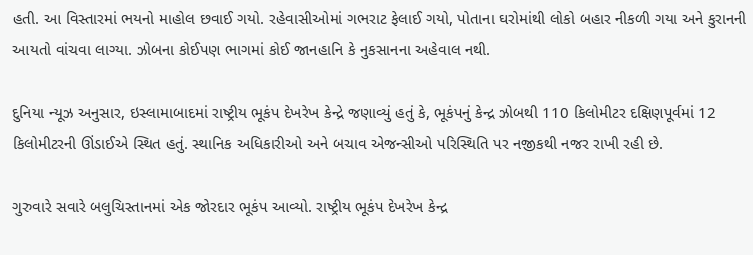હતી. આ વિસ્તારમાં ભયનો માહોલ છવાઈ ગયો. રહેવાસીઓમાં ગભરાટ ફેલાઈ ગયો, પોતાના ઘરોમાંથી લોકો બહાર નીકળી ગયા અને કુરાનની આયતો વાંચવા લાગ્યા. ઝોબના કોઈપણ ભાગમાં કોઈ જાનહાનિ કે નુકસાનના અહેવાલ નથી.

દુનિયા ન્યૂઝ અનુસાર, ઇસ્લામાબાદમાં રાષ્ટ્રીય ભૂકંપ દેખરેખ કેન્દ્રે જણાવ્યું હતું કે, ભૂકંપનું કેન્દ્ર ઝોબથી 110 કિલોમીટર દક્ષિણપૂર્વમાં 12 કિલોમીટરની ઊંડાઈએ સ્થિત હતું. સ્થાનિક અધિકારીઓ અને બચાવ એજન્સીઓ પરિસ્થિતિ પર નજીકથી નજર રાખી રહી છે.

ગુરુવારે સવારે બલુચિસ્તાનમાં એક જોરદાર ભૂકંપ આવ્યો. રાષ્ટ્રીય ભૂકંપ દેખરેખ કેન્દ્ર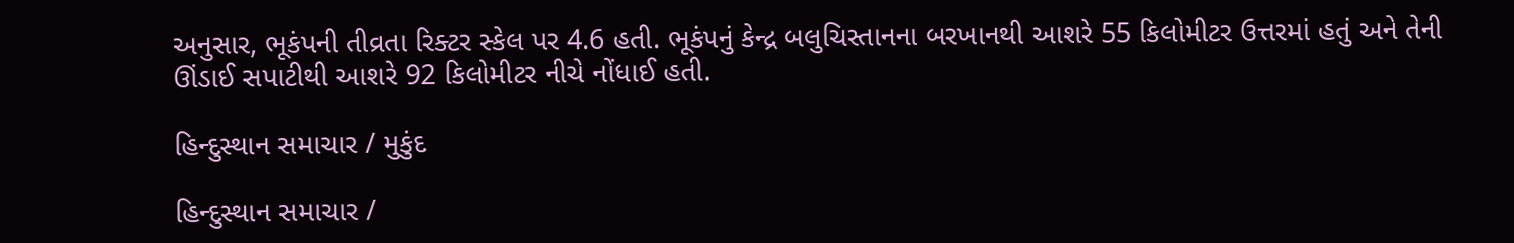અનુસાર, ભૂકંપની તીવ્રતા રિક્ટર સ્કેલ પર 4.6 હતી. ભૂકંપનું કેન્દ્ર બલુચિસ્તાનના બરખાનથી આશરે 55 કિલોમીટર ઉત્તરમાં હતું અને તેની ઊંડાઈ સપાટીથી આશરે 92 કિલોમીટર નીચે નોંધાઈ હતી.

હિન્દુસ્થાન સમાચાર / મુકુંદ

હિન્દુસ્થાન સમાચાર /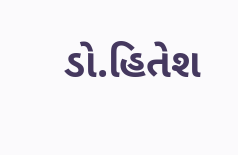ડો.હિતેશ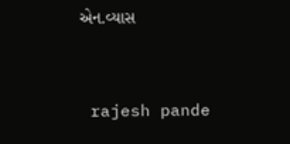એન.વ્યાસ


 rajesh pande